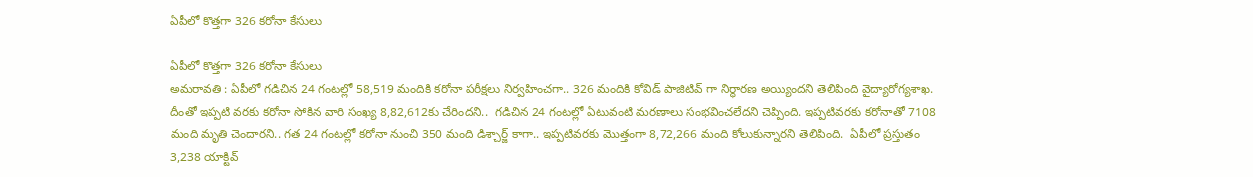ఏపీలో కొత్తగా 326 కరోనా కేసులు

ఏపీలో కొత్తగా 326 కరోనా కేసులు
అమరావతి : ఏపీలో గడిచిన 24 గంటల్లో 58,519 మందికి కరోనా పరీక్షలు నిర్వహించగా.. 326 మందికి కోవిడ్‌ పాజిటివ్‌ గా నిర్థారణ అయ్యిందని తెలిపింది వైద్యారోగ్యశాఖ. దీంతో ఇప్పటి వరకు కరోనా సోకిన వారి సంఖ్య 8,82,612కు చేరిందని..  గడిచిన 24 గంటల్లో ఏటువంటి మరణాలు సంభవించలేదని చెప్పింది. ఇప్పటివరకు కరోనాతో 7108 మంది మృతి చెందారని.. గత 24 గంటల్లో కరోనా నుంచి 350 మంది డిశ్చార్జ్‌ కాగా.. ఇప్పటివరకు మొత్తంగా 8,72,266 మంది కోలుకున్నారని తెలిపింది.  ఏపీలో ప్రస్తుతం 3,238 యాక్టివ్‌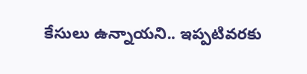కేసులు ఉన్నాయని.. ఇప్పటివరకు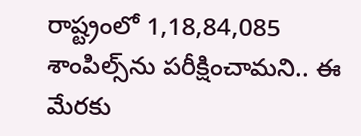రాష్ట్రంలో 1,18,84,085 శాంపిల్స్‌ను పరీక్షించామని.. ఈ మేరకు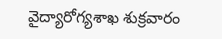వైద్యారోగ్యశాఖ శుక్రవారం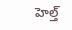హెల్త్‌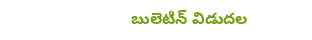బులెటిన్‌ విడుదల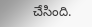చేసింది.